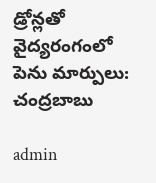డ్రోన్లతో వైద్యరంగంలో పెను మార్పులు: చంద్రబాబు

admin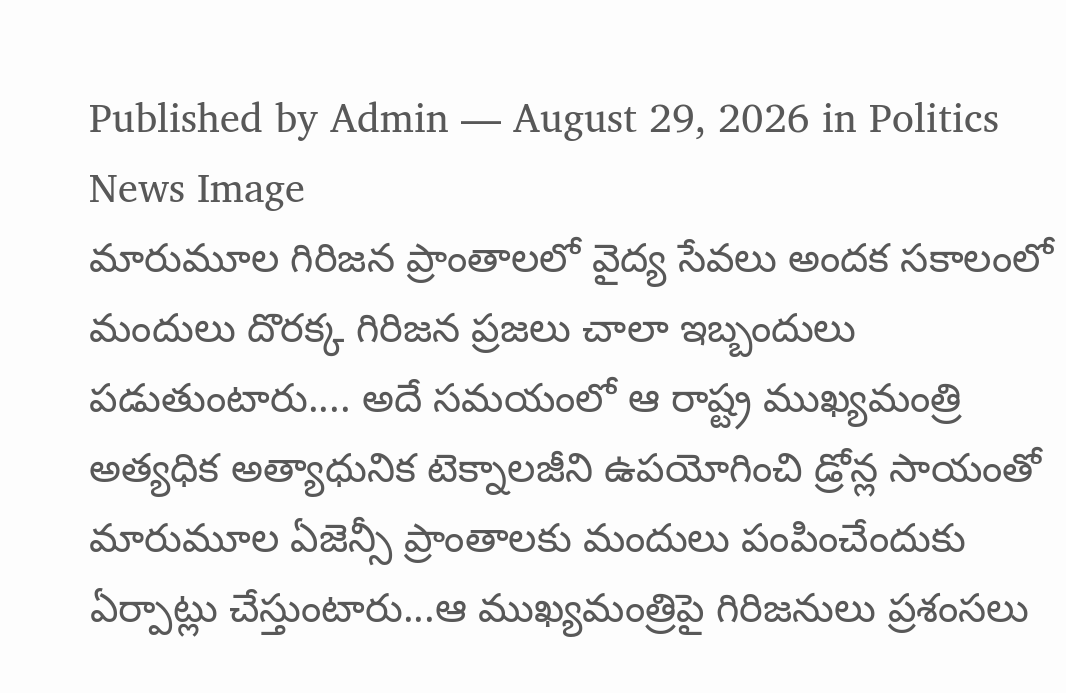Published by Admin — August 29, 2026 in Politics
News Image
మారుమూల గిరిజన ప్రాంతాలలో వైద్య సేవలు అందక సకాలంలో మందులు దొరక్క గిరిజన ప్రజలు చాలా ఇబ్బందులు పడుతుంటారు.... అదే సమయంలో ఆ రాష్ట్ర ముఖ్యమంత్రి అత్యధిక అత్యాధునిక టెక్నాలజీని ఉపయోగించి డ్రోన్ల సాయంతో మారుమూల ఏజెన్సీ ప్రాంతాలకు మందులు పంపించేందుకు ఏర్పాట్లు చేస్తుంటారు...ఆ ముఖ్యమంత్రిపై గిరిజనులు ప్రశంసలు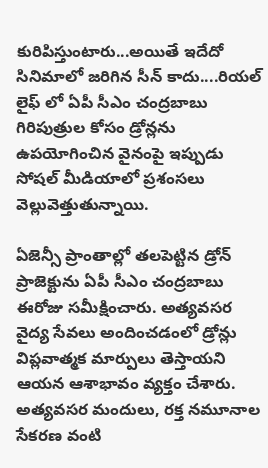కురిపిస్తుంటారు...అయితే ఇదేదో సినిమాలో జరిగిన సీన్ కాదు....రియల్ లైఫ్ లో ఏపీ సీఎం చంద్రబాబు గిరిపుత్రుల కోసం డ్రోన్లను ఉపయోగించిన వైనంపై ఇప్పుడు సోషల్ మీడియాలో ప్రశంసలు వెల్లువెత్తుతున్నాయి.

ఏజెన్సీ ప్రాంతాల్లో తలపెట్టిన డ్రోన్ ప్రాజెక్టును ఏపీ సీఎం చంద్రబాబు ఈరోజు సమీక్షించారు. అత్యవసర వైద్య సేవలు అందించడంలో డ్రోన్లు విప్లవాత్మక మార్పులు తెస్తాయని ఆయన ఆశాభావం వ్యక్తం చేశారు. అత్యవసర మందులు, రక్త నమూనాల సేకరణ వంటి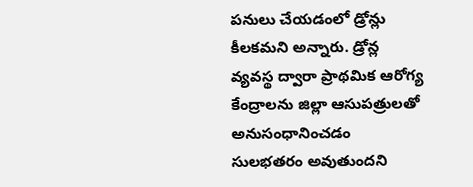పనులు చేయడంలో డ్రోన్లు కీలకమని అన్నారు. డ్రోన్ల వ్యవస్థ ద్వారా ప్రాథమిక ఆరోగ్య కేంద్రాలను జిల్లా ఆసుపత్రులతో అనుసంధానించడం సులభతరం అవుతుందని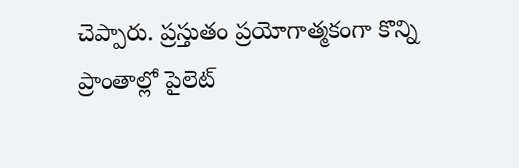చెప్పారు. ప్రస్తుతం ప్రయోగాత్మకంగా కొన్ని ప్రాంతాల్లో పైలెట్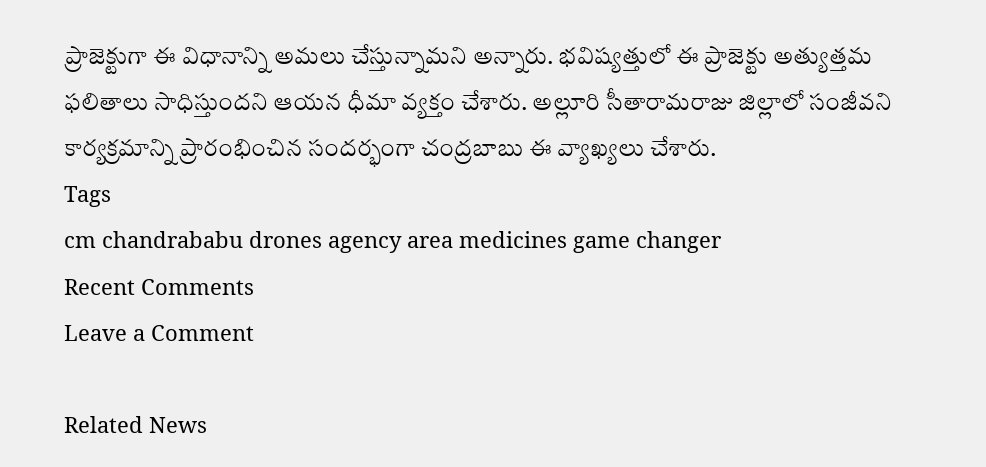ప్రాజెక్టుగా ఈ విధానాన్ని అమలు చేస్తున్నామని అన్నారు. భవిష్యత్తులో ఈ ప్రాజెక్టు అత్యుత్తమ ఫలితాలు సాధిస్తుందని ఆయన ధీమా వ్యక్తం చేశారు. అల్లూరి సీతారామరాజు జిల్లాలో సంజీవని కార్యక్రమాన్ని ప్రారంభించిన సందర్భంగా చంద్రబాబు ఈ వ్యాఖ్యలు చేశారు.
Tags
cm chandrababu drones agency area medicines game changer
Recent Comments
Leave a Comment

Related News